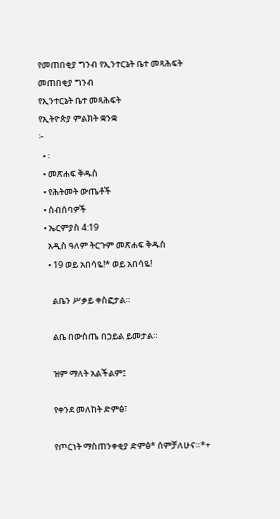የመጠበቂያ ግንብ የኢንተርኔት ቤተ መጻሕፍት
መጠበቂያ ግንብ
የኢንተርኔት ቤተ መጻሕፍት
የኢትዮጵያ ምልክት ቋንቋ
፦
  • ፡
  • መጽሐፍ ቅዱስ
  • የሕትመት ውጤቶች
  • ስብሰባዎች
  • ኤርምያስ 4:19
    አዲስ ዓለም ትርጉም መጽሐፍ ቅዱስ
    • 19 ወይ አበሳዬ!* ወይ አበሳዬ!

      ልቤን ሥቃይ ቀስፎታል።

      ልቤ በውስጤ በኃይል ይመታል።

      ዝም ማለት አልችልም፤

      የቀንደ መለከት ድምፅ፣

      የጦርነት ማስጠንቀቂያ ድምፅ* ሰምቻለሁና።*+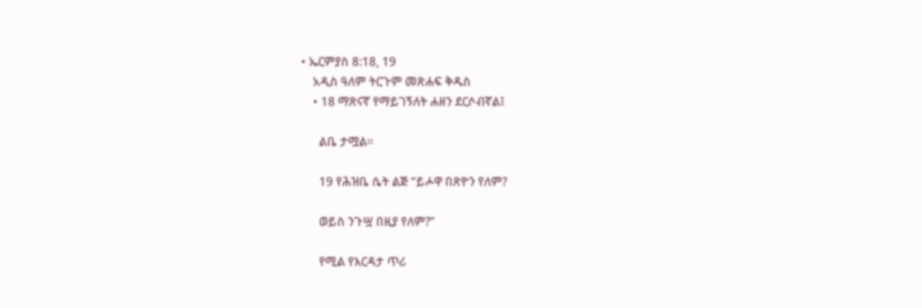• ኤርምያስ 8:18, 19
    አዲስ ዓለም ትርጉም መጽሐፍ ቅዱስ
    • 18 ማጽናኛ የማይገኝለት ሐዘን ደርሶብኛል፤

      ልቤ ታሟል።

      19 የሕዝቤ ሴት ልጅ “ይሖዋ በጽዮን የለም?

      ወይስ ንጉሧ በዚያ የለም?”

      የሚል የእርዳታ ጥሪ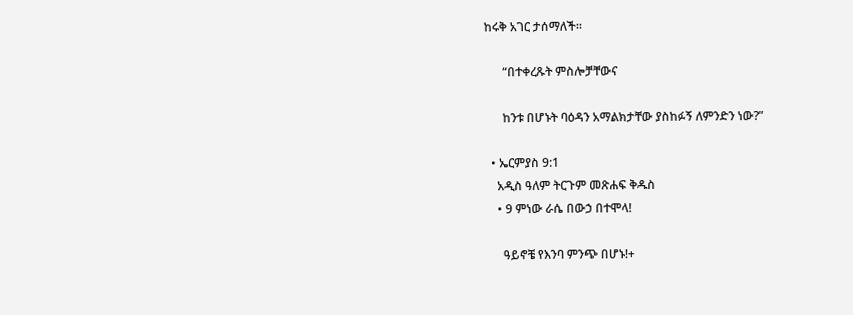ከሩቅ አገር ታሰማለች።

      “በተቀረጹት ምስሎቻቸውና

      ከንቱ በሆኑት ባዕዳን አማልክታቸው ያስከፉኝ ለምንድን ነው?”

  • ኤርምያስ 9:1
    አዲስ ዓለም ትርጉም መጽሐፍ ቅዱስ
    • 9 ምነው ራሴ በውኃ በተሞላ!

      ዓይኖቼ የእንባ ምንጭ በሆኑ!+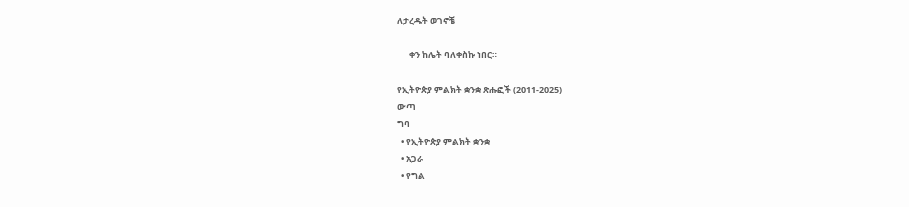ለታረዱት ወገኖቼ

      ቀን ከሌት ባለቀስኩ ነበር።

የኢትዮጵያ ምልክት ቋንቋ ጽሑፎች (2011-2025)
ውጣ
ግባ
  • የኢትዮጵያ ምልክት ቋንቋ
  • አጋራ
  • የግል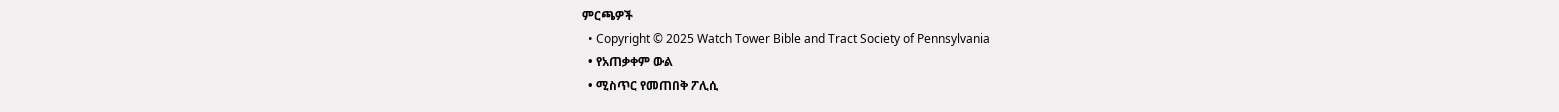ምርጫዎች
  • Copyright © 2025 Watch Tower Bible and Tract Society of Pennsylvania
  • የአጠቃቀም ውል
  • ሚስጥር የመጠበቅ ፖሊሲ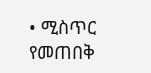• ሚስጥር የመጠበቅ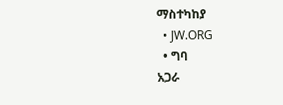ማስተካከያ
  • JW.ORG
  • ግባ
አጋራ